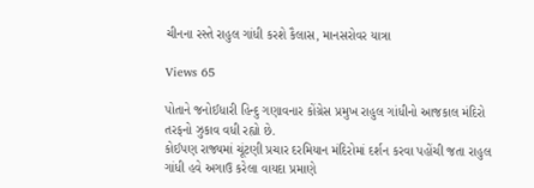ચીનના રસ્તે રાહુલ ગાંધી કરશે કૈલાસ, માનસરોવર યાત્રા

Views 65

પોતાને જનોઈધારી હિન્દુ ગણાવનાર કોંગ્રેસ પ્રમુખ રાહુલ ગાંધીનો આજકાલ મંદિરો તરફનો ઝુકાવ વધી રહ્યો છે.
કોઈપણ રાજ્યમાં ચૂંટણી પ્રચાર દરમિયાન મંદિરોમાં દર્શન કરવા પહોંચી જતા રાહુલ ગાંધી હવે અગાઉ કરેલા વાયદા પ્રમાણે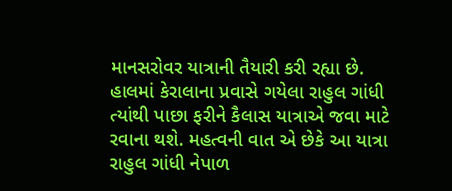માનસરોવર યાત્રાની તૈયારી કરી રહ્યા છે.
હાલમાં કેરાલાના પ્રવાસે ગયેલા રાહુલ ગાંધી ત્યાંથી પાછા ફરીને કૈલાસ યાત્રાએ જવા માટે રવાના થશે. મહત્વની વાત એ છેકે આ યાત્રા રાહુલ ગાંધી નેપાળ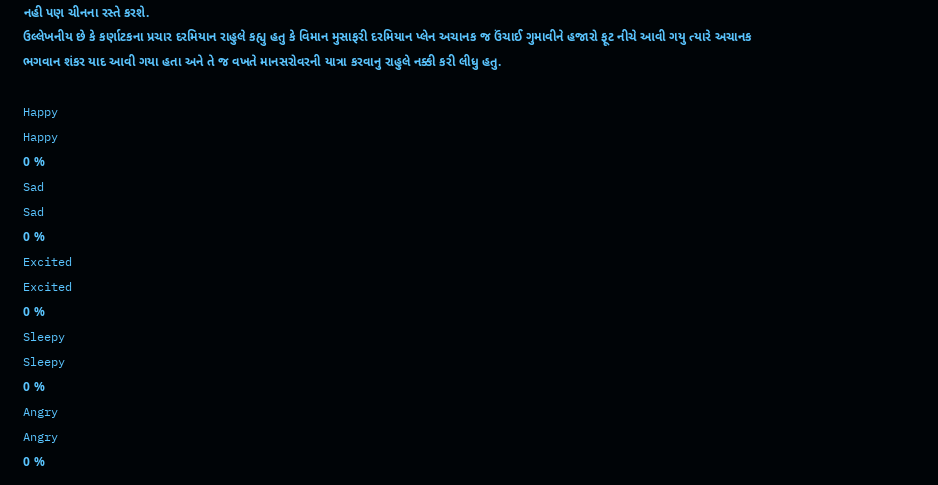નહી પણ ચીનના રસ્તે કરશે.
ઉલ્લેખનીય છે કે કર્ણાટકના પ્રચાર દરમિયાન રાહુલે કહ્યુ હતુ કે વિમાન મુસાફરી દરમિયાન પ્લેન અચાનક જ ઉંચાઈ ગુમાવીને હજારો ફૂટ નીચે આવી ગયુ ત્યારે અચાનક ભગવાન શંકર યાદ આવી ગયા હતા અને તે જ વખતે માનસરોવરની યાત્રા કરવાનુ રાહુલે નક્કી કરી લીધુ હતુ.

Happy
Happy
0 %
Sad
Sad
0 %
Excited
Excited
0 %
Sleepy
Sleepy
0 %
Angry
Angry
0 %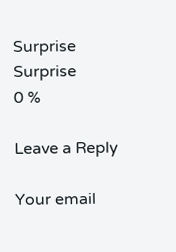Surprise
Surprise
0 %

Leave a Reply

Your email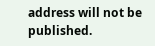address will not be published.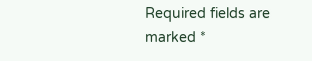Required fields are marked *